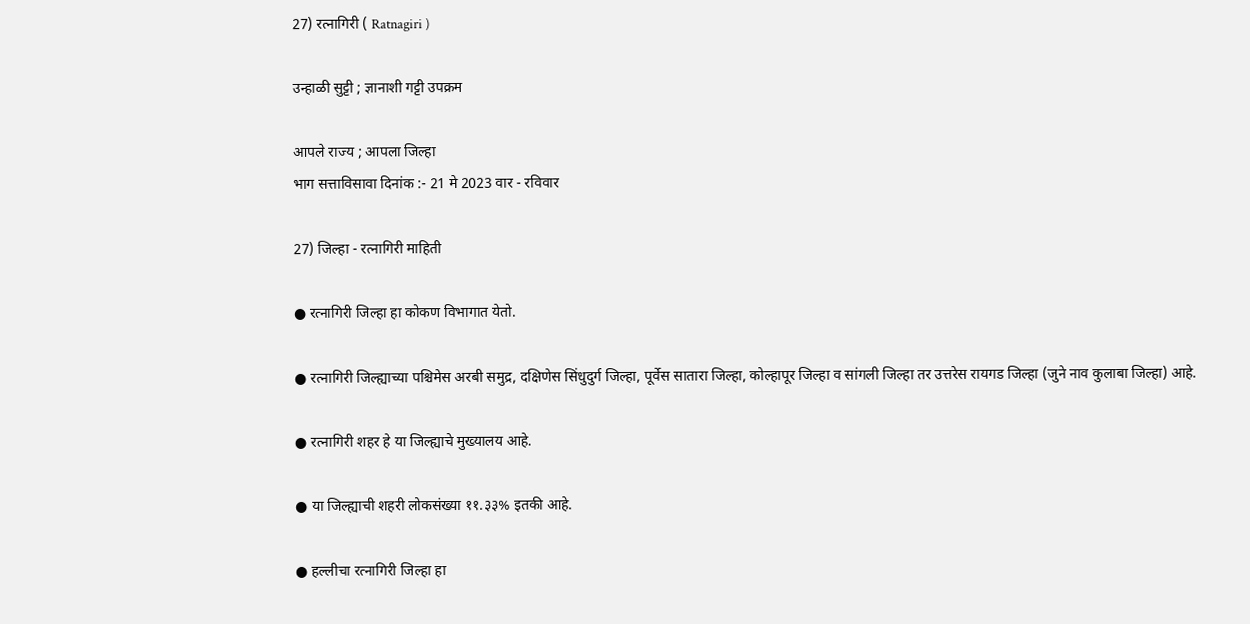27) रत्नागिरी ( Ratnagiri )

उन्हाळी सुट्टी ; ज्ञानाशी गट्टी उपक्रम

आपले राज्य ; आपला जिल्हा
भाग सत्ताविसावा दिनांक :- 21 मे 2023 वार - रविवार

27) जिल्हा - रत्नागिरी माहिती

● रत्नागिरी जिल्हा हा कोकण विभागात येतो.

● रत्‍नागिरी जिल्ह्याच्या पश्चिमेस अरबी समुद्र, दक्षिणेस सिंधुदुर्ग जिल्हा, पूर्वेस सातारा जिल्हा, कोल्हापूर जिल्हा व सांगली जिल्हा तर उत्तरेस रायगड जिल्हा (जुने नाव कुलाबा जिल्हा) आहे.

● रत्‍नागिरी शहर हे या जिल्ह्याचे मुख्यालय आहे.

● या जिल्ह्याची शहरी लोकसंख्या ११.३३% इतकी आहे.

● हल्लीचा रत्‍नागिरी जिल्हा हा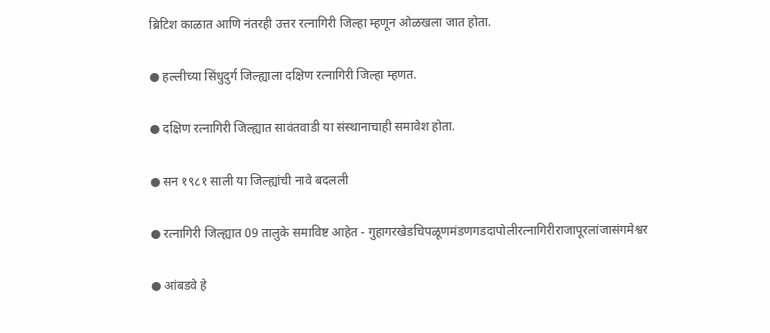ब्रिटिश काळात आणि नंतरही उत्तर रत्‍नागिरी जिल्हा म्हणून ओळखला जात होता.

● हल्लीच्या सिंधुदुर्ग जिल्ह्याला दक्षिण रत्‍नागिरी जिल्हा म्हणत.

● दक्षिण रत्‍नागिरी जिल्ह्यात सावंतवाडी या संस्थानाचाही समावेश होता.

● सन १९८१ साली या जिल्ह्यांची नावे बदलली

● रत्‍नागिरी जिल्ह्यात 09 तालुके समाविष्ट आहेत - गुहागरखेडचिपळूणमंडणगडदापोलीरत्‍नागिरीराजापूरलांजासंगमेश्वर

● आंबडवे हे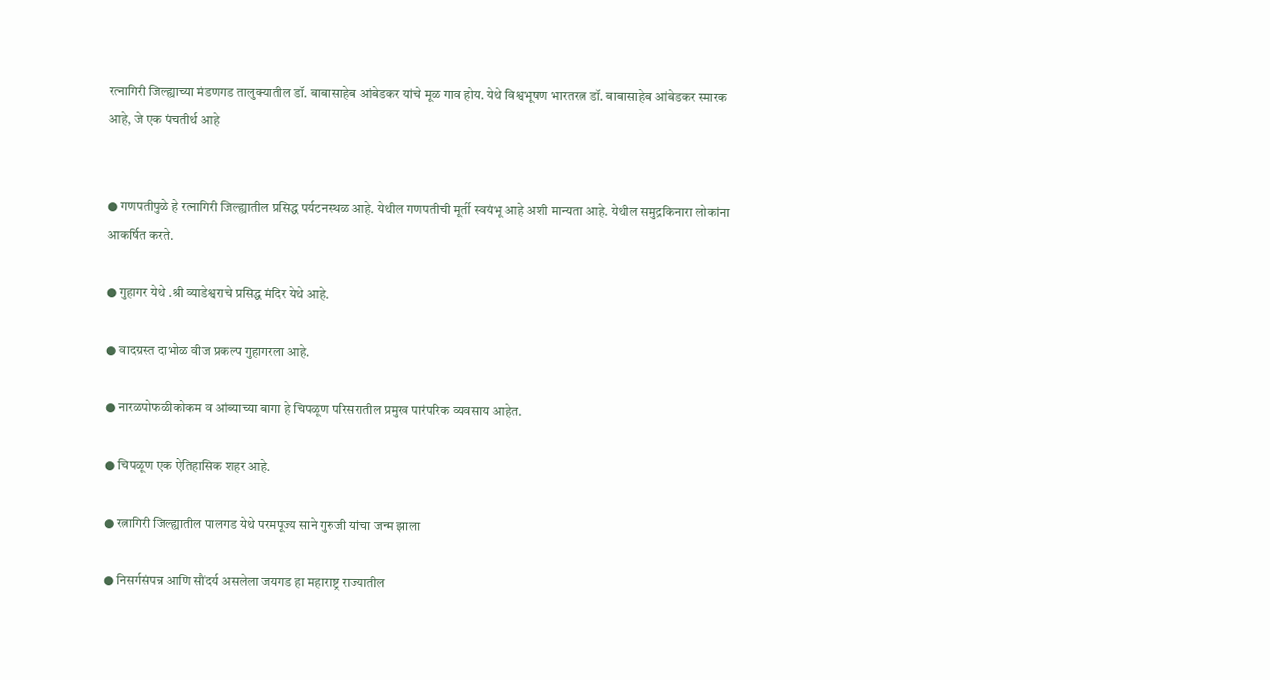रत्‍नागिरी जिल्ह्याच्या मंडणगड तालुक्यातील डॉ. बाबासाहेब आंबेडकर यांचे मूळ गाव होय. येथे विश्वभूषण भारतरत्न डॉ. बाबासाहेब आंबेडकर स्मारक आहे, जे एक पंचतीर्थ आहे


● गणपतीपुळे हे रत्‍नागिरी जिल्ह्यातील प्रसिद्ध पर्यटनस्थळ आहे. येथील गणपतीची मूर्ती स्वयंभू आहे अशी मान्यता आहे. येथील समुद्रकिनारा लोकांना आकर्षित करते.

● गुहागर येथे .श्री व्याडेश्वराचे प्रसिद्ध मंदिर येथे आहे.

● वादग्रस्त दाभोळ वीज प्रकल्प गुहागरला आहे.

● नारळपोफळीकोकम व आंब्याच्या बागा हे चिपळूण परिसरातील प्रमुख पारंपरिक व्यवसाय आहेत.

● चिपळूण एक ऐतिहासिक शहर आहे.

● रत्नागिरी जिल्ह्यातील पालगड येथे परमपूज्य साने गुरुजी यांचा जन्म झाला

● निसर्गसंपन्न आणि सौंदर्य असलेला जयगड हा महाराष्ट्र राज्यातील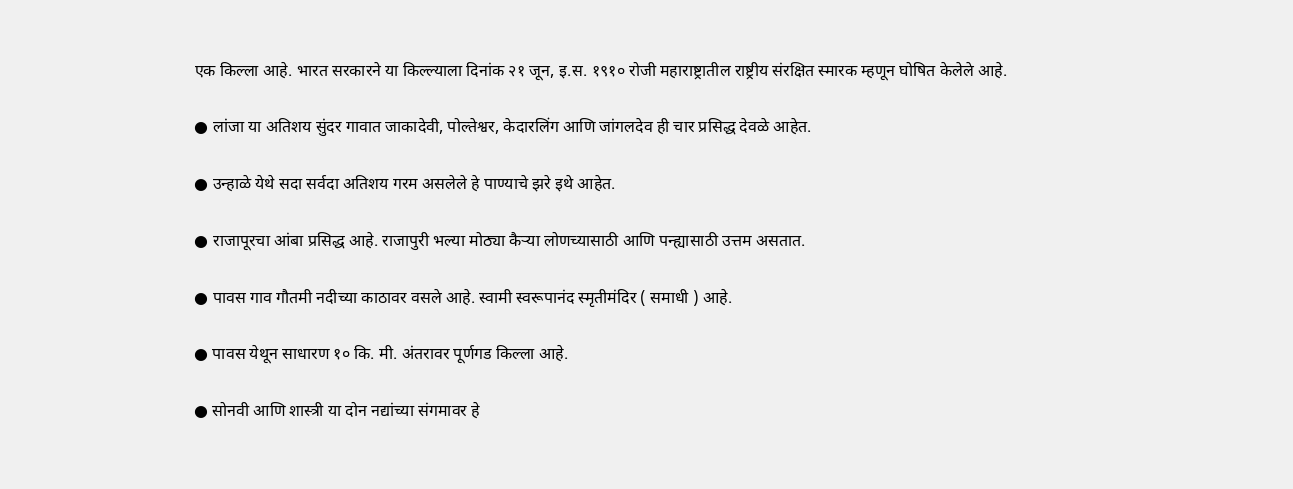एक किल्ला आहे. भारत सरकारने या किल्ल्याला दिनांक २१ जून, इ.स. १९१० रोजी महाराष्ट्रातील राष्ट्रीय संरक्षित स्मारक म्हणून घोषित केलेले आहे.

● लांजा या अतिशय सुंदर गावात जाकादेवी, पोल्तेश्वर, केदारलिंग आणि जांगलदेव ही चार प्रसिद्ध देवळे आहेत.

● उन्हाळे येथे सदा सर्वदा अतिशय गरम असलेले हे पाण्याचे झरे इथे आहेत.

● राजापूरचा आंबा प्रसिद्ध आहे. राजापुरी भल्या मोठ्या कैऱ्या लोणच्यासाठी आणि पन्ह्यासाठी उत्तम असतात.

● पावस गाव गौतमी नदीच्या काठावर वसले आहे. स्वामी स्वरूपानंद स्मृतीमंदिर ( समाधी ) आहे.

● पावस येथून साधारण १० कि. मी. अंतरावर पूर्णगड किल्ला आहे.

● सोनवी आणि शास्त्री या दोन नद्यांच्या संगमावर हे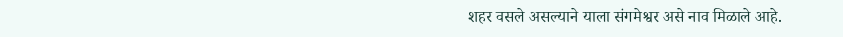शहर वसले असल्याने याला संगमेश्वर असे नाव मिळाले आहे.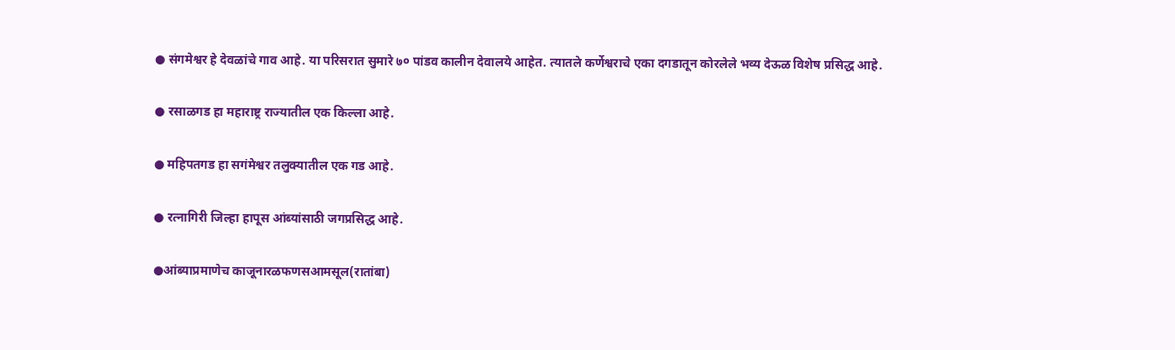● संगमेश्वर हे देवळांचे गाव आहे. या परिसरात सुमारे ७० पांडव कालीन देवालये आहेत. त्यातले कर्णेश्वराचे एका दगडातून कोरलेले भव्य देऊळ विशेष प्रसिद्ध आहे.

● रसाळगड हा महाराष्ट्र राज्यातील एक किल्ला आहे.

● महिपतगड हा सगंमेश्वर तलुक्यातील एक गड आहे.

● रत्‍नागिरी जिल्हा हापूस आंब्यांसाठी जगप्रसिद्ध आहे.

●आंब्याप्रमाणेच काजूनारळफणसआमसूल(रातांबा)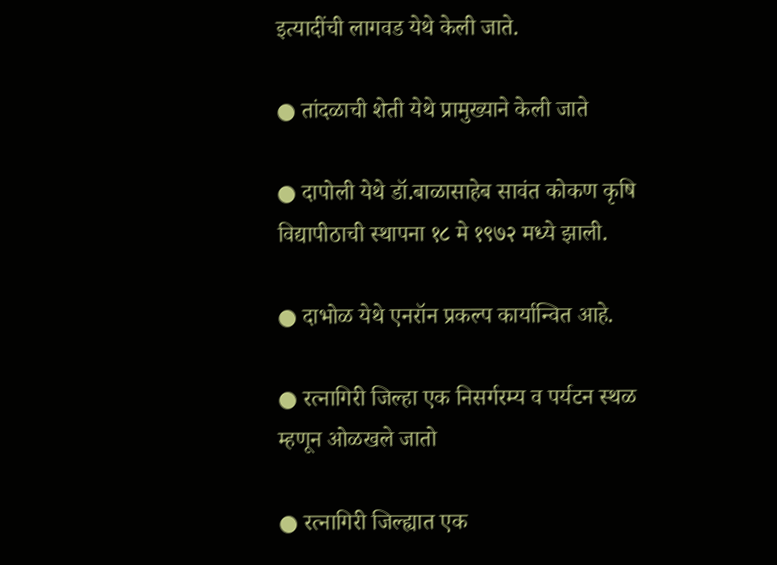इत्यादींची लागवड येथे केली जाते.

● तांदळाची शेती येथे प्रामुख्याने केली जाते

● दापोली येथे डॉ.बाळासाहेब सावंत कोकण कृषि विद्यापीठाची स्थापना १८ मे १९७२ मध्ये झाली.

● दाभोळ येथे एनरॉन प्रकल्प कार्यान्वित आहे.

● रत्‍नागिरी जिल्हा एक निसर्गरम्य व पर्यटन स्थळ म्हणून ओळखले जातो

● रत्नागिरी जिल्ह्यात एक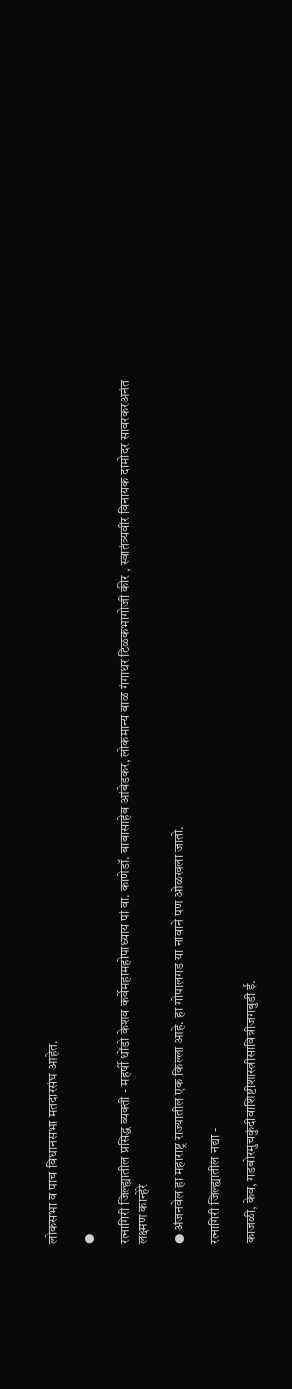लोकसभा व पाच विधानसभा मतदारसंघ आहेत.

●

रत्‍नागिरी जिल्ह्यातील प्रसिद्ध व्यक्ती - महर्षी धोंडो केशव कर्वेमहामहोपाध्याय पां वा. काणेडॉ. बाबासाहेब आंबेडकर, लोकमान्य बाळ गंगाधर टिळकभागोजी कीर , स्वातंत्र्यवीर विनायक दामोदर सावरकरअनंत लक्ष्मण कान्हेरे

● अंजनवेल हा महाराष्ट्र राज्यातील एक किल्ला आहे. हा गोपालगड या नावाने पण ओळखला जातो.

रत्‍नागिरी जिल्ह्यातील नद्या -

काजळी, केव, गडबोरमुचकुंदीवाशिष्टीशास्त्रीसावित्रीजगबुडी ई.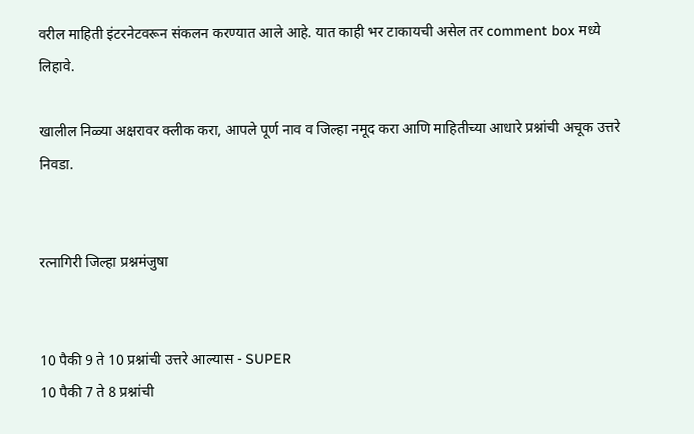वरील माहिती इंटरनेटवरून संकलन करण्यात आले आहे. यात काही भर टाकायची असेल तर comment box मध्ये लिहावे.

खालील निळ्या अक्षरावर क्लीक करा, आपले पूर्ण नाव व जिल्हा नमूद करा आणि माहितीच्या आधारे प्रश्नांची अचूक उत्तरे निवडा.


रत्नागिरी जिल्हा प्रश्नमंजुषा


10 पैकी 9 ते 10 प्रश्नांची उत्तरे आल्यास - SUPER
10 पैकी 7 ते 8 प्रश्नांची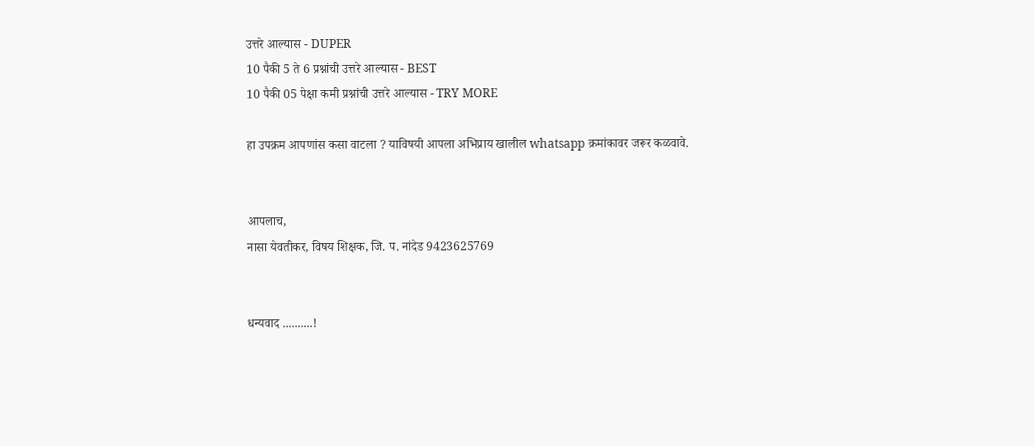उत्तरे आल्यास - DUPER
10 पैकी 5 ते 6 प्रश्नांची उत्तरे आल्यास - BEST
10 पैकी 05 पेक्षा कमी प्रश्नांची उत्तरे आल्यास - TRY MORE

हा उपक्रम आपणांस कसा वाटला ? याविषयी आपला अभिप्राय खालील whatsapp क्रमांकावर जरूर कळवावे.


आपलाच,
नासा येवतीकर, विषय शिक्षक, जि. प. नांदेड 9423625769


धन्यवाद ..........!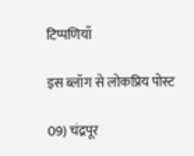टिप्पणियाँ

इस ब्लॉग से लोकप्रिय पोस्ट

09) चंद्रपूर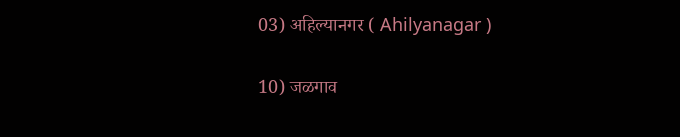03) अहिल्यानगर ( Ahilyanagar )

10) जळगाव